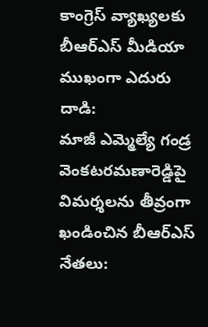కాంగ్రెస్ వ్యాఖ్యలకు బీఆర్ఎస్ మీడియా ముఖంగా ఎదురు దాడి:
మాజీ ఎమ్మెల్యే గండ్ర వెంకటరమణారెడ్డిపై విమర్శలను తీవ్రంగా ఖండించిన బీఆర్ఎస్ నేతలు: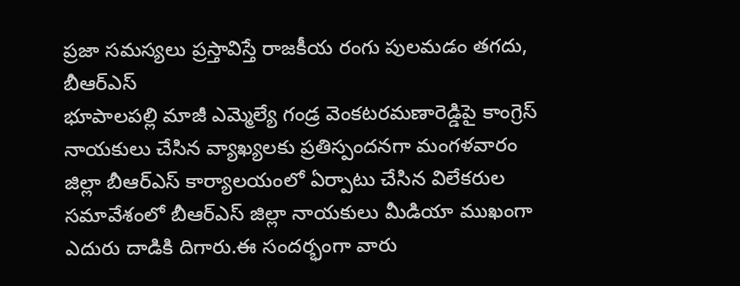ప్రజా సమస్యలు ప్రస్తావిస్తే రాజకీయ రంగు పులమడం తగదు, బీఆర్ఎస్
భూపాలపల్లి మాజీ ఎమ్మెల్యే గండ్ర వెంకటరమణారెడ్డిపై కాంగ్రెస్ నాయకులు చేసిన వ్యాఖ్యలకు ప్రతిస్పందనగా మంగళవారం జిల్లా బీఆర్ఎస్ కార్యాలయంలో ఏర్పాటు చేసిన విలేకరుల సమావేశంలో బీఆర్ఎస్ జిల్లా నాయకులు మీడియా ముఖంగా ఎదురు దాడికి దిగారు.ఈ సందర్భంగా వారు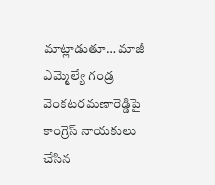మాట్లాడుతూ… మాజీ ఎమ్మెల్యే గండ్ర వెంకటరమణారెడ్డిపై కాంగ్రెస్ నాయకులు చేసిన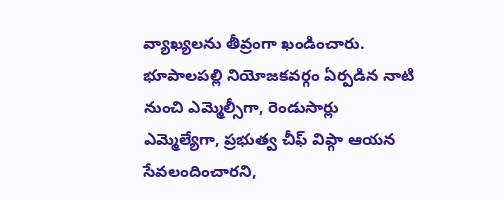వ్యాఖ్యలను తీవ్రంగా ఖండించారు. భూపాలపల్లి నియోజకవర్గం ఏర్పడిన నాటి నుంచి ఎమ్మెల్సీగా, రెండుసార్లు ఎమ్మెల్యేగా, ప్రభుత్వ చీఫ్ విప్గా ఆయన సేవలందించారని,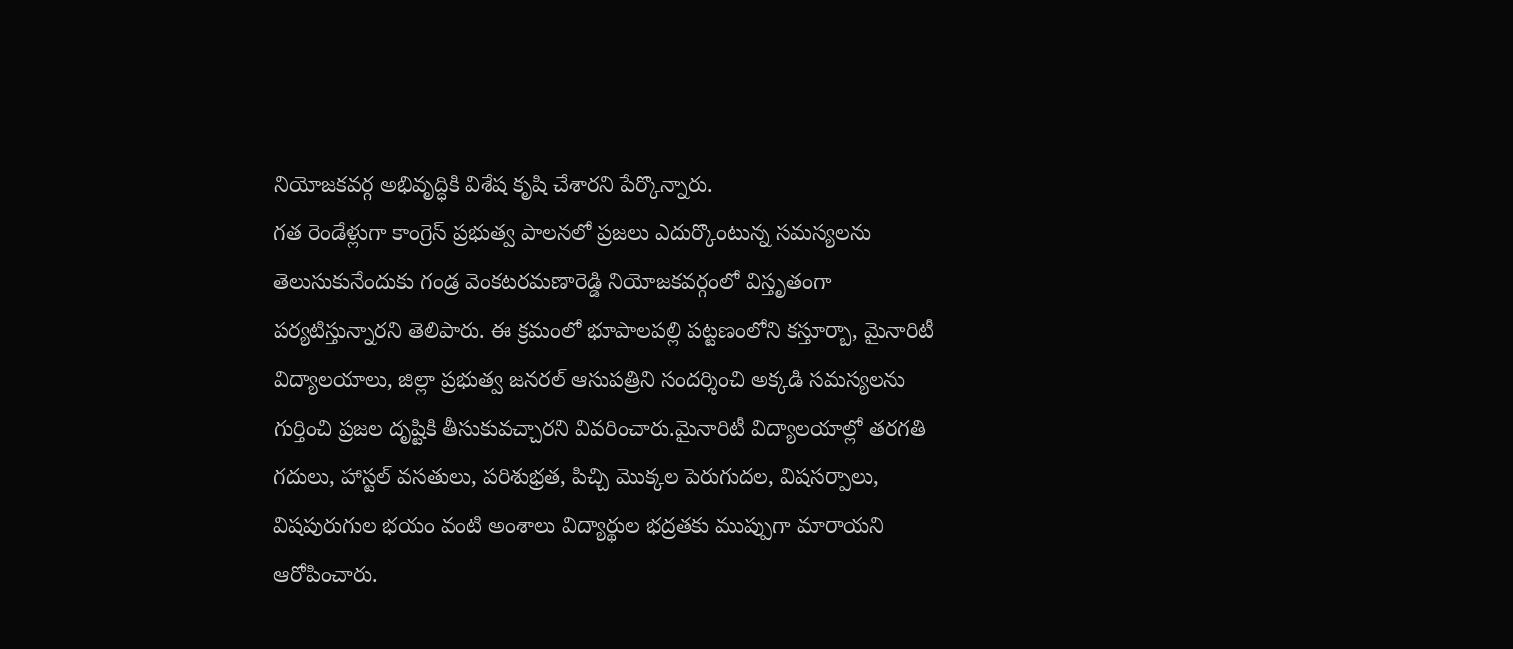నియోజకవర్గ అభివృద్ధికి విశేష కృషి చేశారని పేర్కొన్నారు.
గత రెండేళ్లుగా కాంగ్రెస్ ప్రభుత్వ పాలనలో ప్రజలు ఎదుర్కొంటున్న సమస్యలను తెలుసుకునేందుకు గండ్ర వెంకటరమణారెడ్డి నియోజకవర్గంలో విస్తృతంగా పర్యటిస్తున్నారని తెలిపారు. ఈ క్రమంలో భూపాలపల్లి పట్టణంలోని కస్తూర్బా, మైనారిటీ విద్యాలయాలు, జిల్లా ప్రభుత్వ జనరల్ ఆసుపత్రిని సందర్శించి అక్కడి సమస్యలను గుర్తించి ప్రజల దృష్టికి తీసుకువచ్చారని వివరించారు.మైనారిటీ విద్యాలయాల్లో తరగతి గదులు, హాస్టల్ వసతులు, పరిశుభ్రత, పిచ్చి మొక్కల పెరుగుదల, విషసర్పాలు, విషపురుగుల భయం వంటి అంశాలు విద్యార్థుల భద్రతకు ముప్పుగా మారాయని ఆరోపించారు.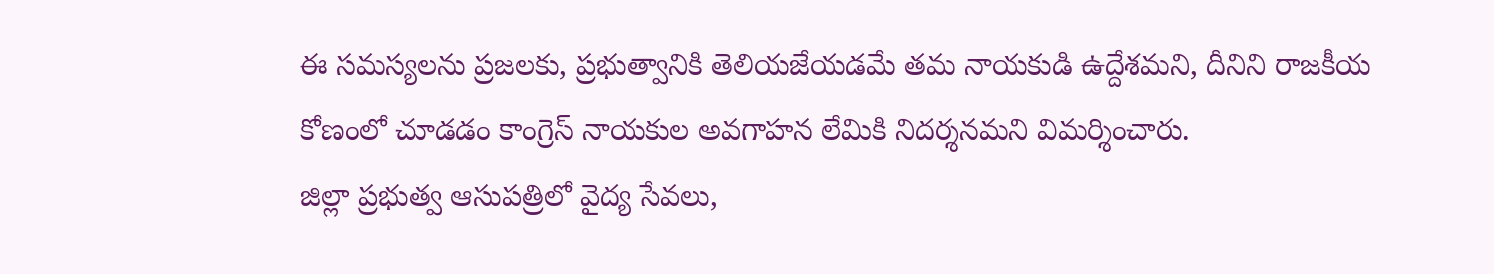ఈ సమస్యలను ప్రజలకు, ప్రభుత్వానికి తెలియజేయడమే తమ నాయకుడి ఉద్దేశమని, దీనిని రాజకీయ కోణంలో చూడడం కాంగ్రెస్ నాయకుల అవగాహన లేమికి నిదర్శనమని విమర్శించారు.
జిల్లా ప్రభుత్వ ఆసుపత్రిలో వైద్య సేవలు,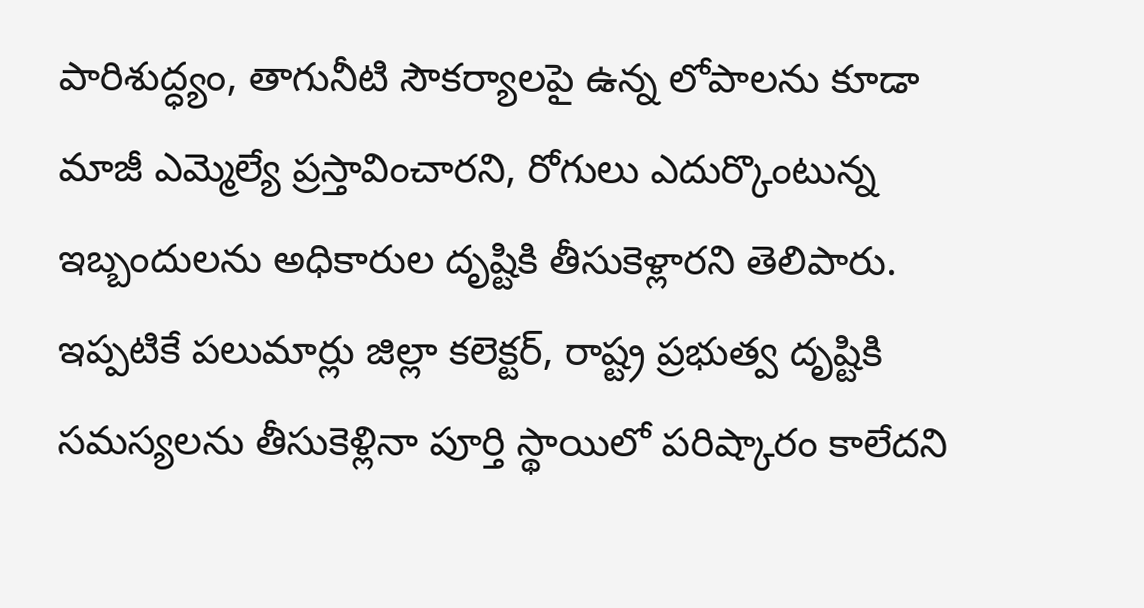పారిశుద్ధ్యం, తాగునీటి సౌకర్యాలపై ఉన్న లోపాలను కూడా మాజీ ఎమ్మెల్యే ప్రస్తావించారని, రోగులు ఎదుర్కొంటున్న ఇబ్బందులను అధికారుల దృష్టికి తీసుకెళ్లారని తెలిపారు. ఇప్పటికే పలుమార్లు జిల్లా కలెక్టర్, రాష్ట్ర ప్రభుత్వ దృష్టికి సమస్యలను తీసుకెళ్లినా పూర్తి స్థాయిలో పరిష్కారం కాలేదని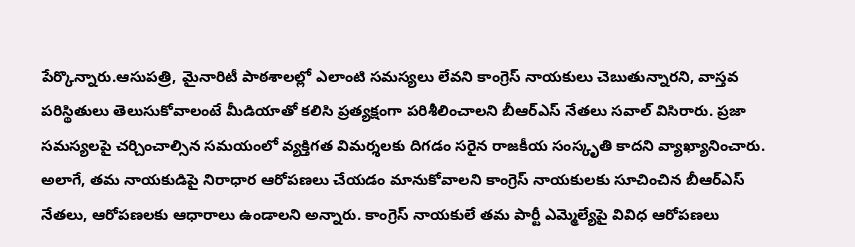పేర్కొన్నారు.ఆసుపత్రి, మైనారిటీ పాఠశాలల్లో ఎలాంటి సమస్యలు లేవని కాంగ్రెస్ నాయకులు చెబుతున్నారని, వాస్తవ పరిస్థితులు తెలుసుకోవాలంటే మీడియాతో కలిసి ప్రత్యక్షంగా పరిశీలించాలని బీఆర్ఎస్ నేతలు సవాల్ విసిరారు. ప్రజా సమస్యలపై చర్చించాల్సిన సమయంలో వ్యక్తిగత విమర్శలకు దిగడం సరైన రాజకీయ సంస్కృతి కాదని వ్యాఖ్యానించారు.
అలాగే, తమ నాయకుడిపై నిరాధార ఆరోపణలు చేయడం మానుకోవాలని కాంగ్రెస్ నాయకులకు సూచించిన బీఆర్ఎస్ నేతలు, ఆరోపణలకు ఆధారాలు ఉండాలని అన్నారు. కాంగ్రెస్ నాయకులే తమ పార్టీ ఎమ్మెల్యేపై వివిధ ఆరోపణలు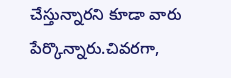చేస్తున్నారని కూడా వారు పేర్కొన్నారు.చివరగా,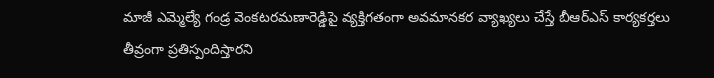మాజీ ఎమ్మెల్యే గండ్ర వెంకటరమణారెడ్డిపై వ్యక్తిగతంగా అవమానకర వ్యాఖ్యలు చేస్తే బీఆర్ఎస్ కార్యకర్తలు తీవ్రంగా ప్రతిస్పందిస్తారని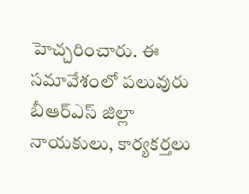హెచ్చరించారు. ఈ సమావేశంలో పలువురు బీఆర్ఎస్ జిల్లా నాయకులు, కార్యకర్తలు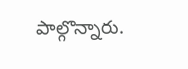పాల్గొన్నారు.